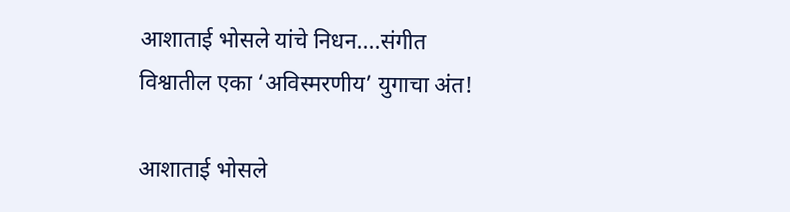आशाताई भोसले यांचे निधन....संगीत विश्वातील एका ‘अविस्मरणीय’ युगाचा अंत!

आशाताई भोसले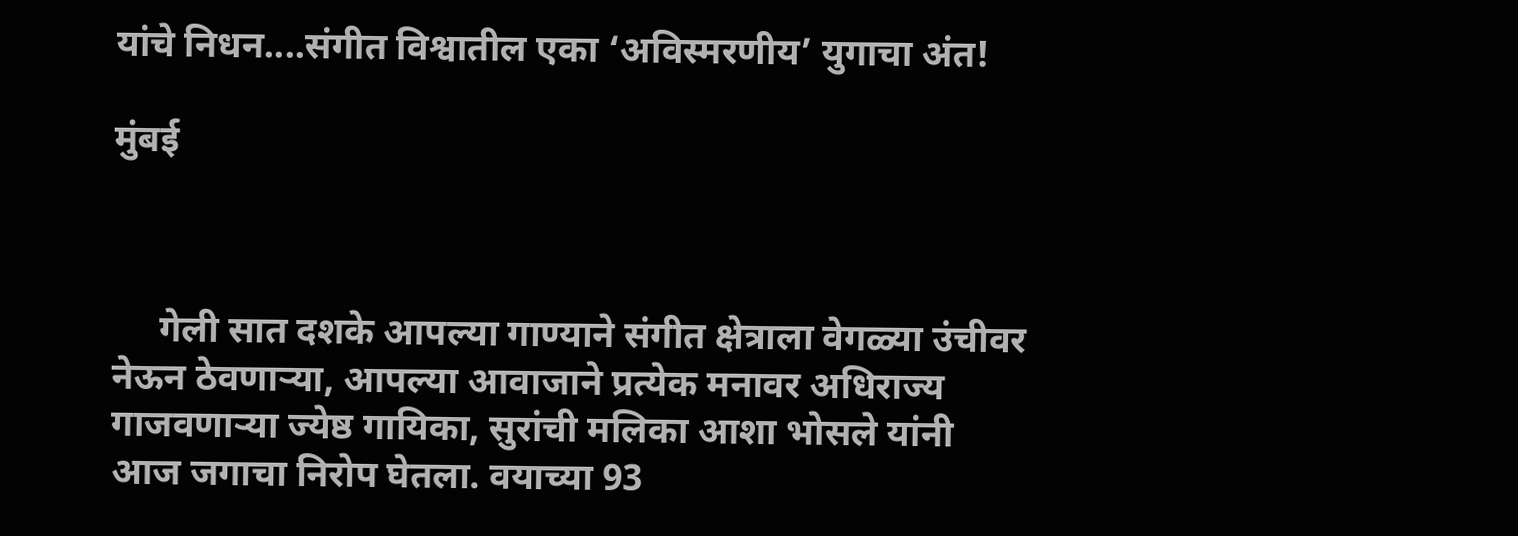यांचे निधन....संगीत विश्वातील एका ‘अविस्मरणीय’ युगाचा अंत!

मुंबई



     गेली सात दशके आपल्या गाण्याने संगीत क्षेत्राला वेगळ्या उंचीवर नेऊन ठेवणाऱ्या, आपल्या आवाजाने प्रत्येक मनावर अधिराज्य गाजवणाऱ्या ज्येष्ठ गायिका, सुरांची मलिका आशा भोसले यांनी आज जगाचा निरोप घेतला. वयाच्या 93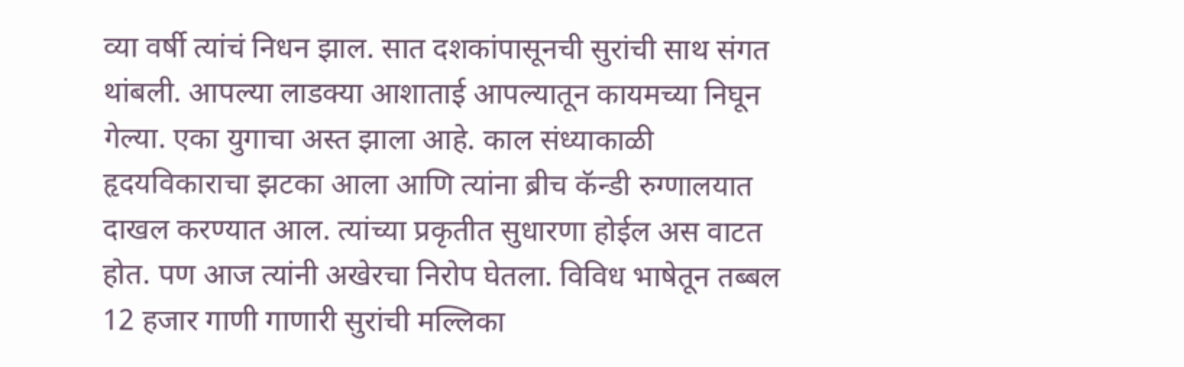व्या वर्षी त्यांचं निधन झाल. सात दशकांपासूनची सुरांची साथ संगत थांबली. आपल्या लाडक्या आशाताई आपल्यातून कायमच्या निघून गेल्या. एका युगाचा अस्त झाला आहे. काल संध्याकाळी हृदयविकाराचा झटका आला आणि त्यांना ब्रीच कॅन्डी रुग्णालयात दाखल करण्यात आल. त्यांच्या प्रकृतीत सुधारणा होईल अस वाटत होत. पण आज त्यांनी अखेरचा निरोप घेतला. विविध भाषेतून तब्बल 12 हजार गाणी गाणारी सुरांची मल्लिका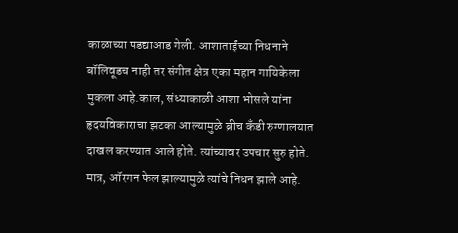काळाच्या पडद्याआड गेली. आशाताईंच्या निधनाने बॉलिवूडच नाही तर संगीत क्षेत्र एका महान गायिकेला मुकला आहे.काल, संध्याकाळी आशा भोसले यांना हृदयविकाराचा झटका आल्यामुळे ब्रीच कँडी रुग्णालयात दाखल करण्यात आले होते. त्यांच्यावर उपचार सुरु होते. मात्र, ऑरगन फेल झाल्यामुळे त्यांचे निधन झाले आहे.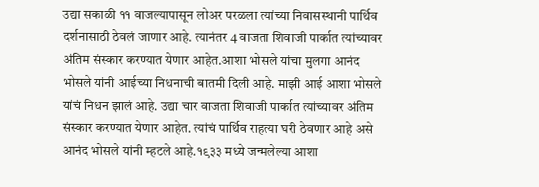उद्या सकाळी ११ वाजल्यापासून लोअर परळला त्यांच्या निवासस्थानी पार्थिव दर्शनासाठी ठेवलं जाणार आहे. त्यानंतर 4 वाजता शिवाजी पार्कात त्यांच्यावर अंतिम संस्कार करण्यात येणार आहेत.आशा भोसले यांचा मुलगा आनंद भोसले यांनी आईच्या निधनाची बातमी दिली आहे. माझी आई आशा भोसले यांचं निधन झालं आहे. उद्या चार वाजता शिवाजी पार्कात त्यांच्यावर अंतिम संस्कार करण्यात येणार आहेत. त्यांचं पार्थिव राहत्या घरी ठेवणार आहे असे आनंद भोसले यांनी म्हटले आहे.१९३३ मध्ये जन्मलेल्या आशा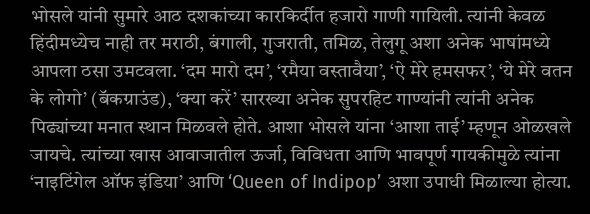भोसले यांनी सुमारे आठ दशकांच्या कारकिर्दीत हजारो गाणी गायिली. त्यांनी केवळ हिंदीमध्येच नाही तर मराठी, बंगाली, गुजराती, तमिळ, तेलुगू अशा अनेक भाषांमध्ये आपला ठसा उमटवला. ‘दम मारो दम’, ‘रमैया वस्तावैया’, ‘ऐ मेरे हमसफर’, ‘ये मेरे वतन के लोगो’ (बॅकग्राउंड), ‘क्या करें’ सारख्या अनेक सुपरहिट गाण्यांनी त्यांनी अनेक पिढ्यांच्या मनात स्थान मिळवले होते. आशा भोसले यांना ‘आशा ताई’ म्हणून ओळखले जायचे. त्यांच्या खास आवाजातील ऊर्जा, विविधता आणि भावपूर्ण गायकीमुळे त्यांना ‘नाइटिंगेल ऑफ इंडिया’ आणि ‘Queen of Indipop’ अशा उपाधी मिळाल्या होत्या.